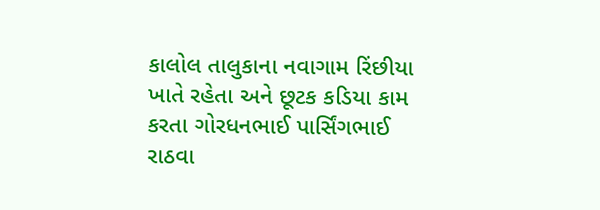કાલોલ તાલુકાના નવાગામ રિંછીયા ખાતે રહેતા અને છૂટક કડિયા કામ કરતા ગોરધનભાઈ પાર્સિંગભાઈ રાઠવા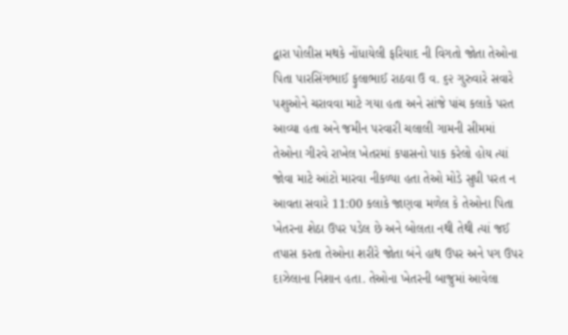દ્વારા પોલીસ મથકે નોંધાયેલી ફરિયાદ ની વિગતો જોતા તેઓના પિતા પારસિંગભાઈ ફુલાભાઈ રાઠવા ઉ વ. ૬૨ ગુરુવારે સવારે પશુઓને ચરાવવા માટે ગયા હતા અને સાંજે પાંચ કલાકે પરત આવ્યા હતા અને જમીન પરવારી ચલાલી ગામની સીમમાં તેઓના ગીરવે રાખેલ ખેતરમાં કપાસનો પાક કરેલો હોય ત્યાં જોવા માટે આંટો મારવા નીકળ્યા હતા તેઓ મોડે સુધી પરત ન આવતા સવારે 11:00 કલાકે જાણવા મળેલ કે તેઓના પિતા ખેતરના શેઠા ઉપર પડેલ છે અને બોલતા નથી તેથી ત્યાં જઈ તપાસ કરતા તેઓના શરીરે જોતા બંને હાથ ઉપર અને પગ ઉપર દાઝેલાના નિશાન હતા. તેઓના ખેતરની બાજુમાં આવેલા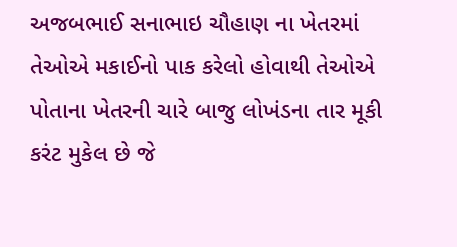અજબભાઈ સનાભાઇ ચૌહાણ ના ખેતરમાં તેઓએ મકાઈનો પાક કરેલો હોવાથી તેઓએ પોતાના ખેતરની ચારે બાજુ લોખંડના તાર મૂકી કરંટ મુકેલ છે જે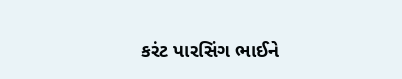કરંટ પારસિંગ ભાઈને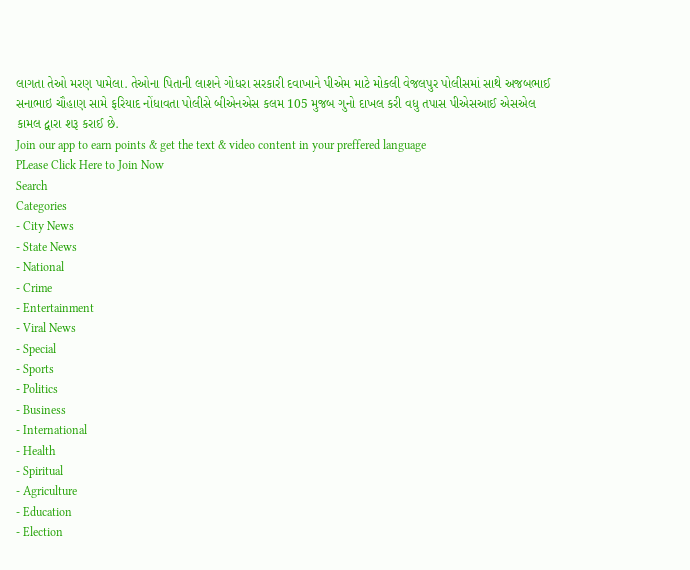લાગતા તેઓ મરણ પામેલા. તેઓના પિતાની લાશને ગોધરા સરકારી દવાખાને પીએમ માટે મોકલી વેજલપુર પોલીસમાં સાથે અજબભાઈ સનાભાઇ ચૌહાણ સામે ફરિયાદ નોંધાવતા પોલીસે બીએનએસ કલમ 105 મુજબ ગુનો દાખલ કરી વધુ તપાસ પીએસઆઈ એસએલ કામલ દ્વારા શરૂ કરાઈ છે.
Join our app to earn points & get the text & video content in your preffered language
PLease Click Here to Join Now
Search
Categories
- City News
- State News
- National
- Crime
- Entertainment
- Viral News
- Special
- Sports
- Politics
- Business
- International
- Health
- Spiritual
- Agriculture
- Education
- Election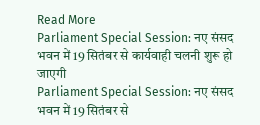Read More
Parliament Special Session: नए संसद भवन में 19 सितंबर से कार्यवाही चलनी शुरू हो जाएगी
Parliament Special Session: नए संसद भवन में 19 सितंबर से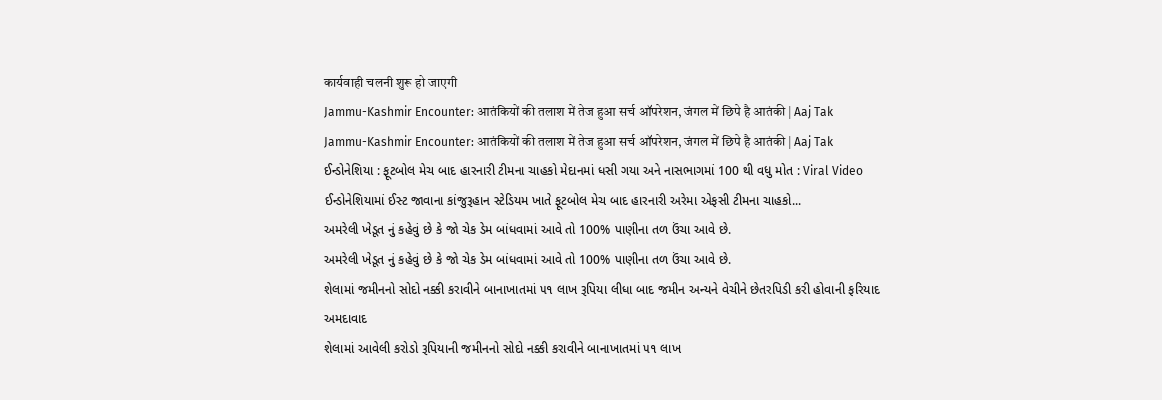कार्यवाही चलनी शुरू हो जाएगी
Jammu-Kashmir Encounter: आतंकियों की तलाश में तेज हुआ सर्च ऑपरेशन, जंगल में छिपे है आतंकी | Aaj Tak
Jammu-Kashmir Encounter: आतंकियों की तलाश में तेज हुआ सर्च ऑपरेशन, जंगल में छिपे है आतंकी | Aaj Tak
ઈન્ડોનેશિયા : ફૂટબોલ મેચ બાદ હારનારી ટીમના ચાહકો મેદાનમાં ધસી ગયા અને નાસભાગમાં 100 થી વધુ મોત : Viral Video
ઈન્ડોનેશિયામાં ઈસ્ટ જાવાના કાંજુરૂહાન સ્ટેડિયમ ખાતે ફૂટબોલ મેચ બાદ હારનારી અરેમા એફસી ટીમના ચાહકો...
અમરેલી ખેડૂત નું કહેવું છે કે જો ચેક ડેમ બાંધવામાં આવે તો 100% પાણીના તળ ઉંચા આવે છે.
અમરેલી ખેડૂત નું કહેવું છે કે જો ચેક ડેમ બાંધવામાં આવે તો 100% પાણીના તળ ઉંચા આવે છે.
શેલામાં જમીનનો સોદો નક્કી કરાવીને બાનાખાતમાં ૫૧ લાખ રૂપિયા લીધા બાદ જમીન અન્યને વેચીને છેતરપિડી કરી હોવાની ફરિયાદ
અમદાવાદ
શેલામાં આવેલી કરોડો રૂપિયાની જમીનનો સોદો નક્કી કરાવીને બાનાખાતમાં ૫૧ લાખ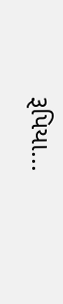રૂપિયા...